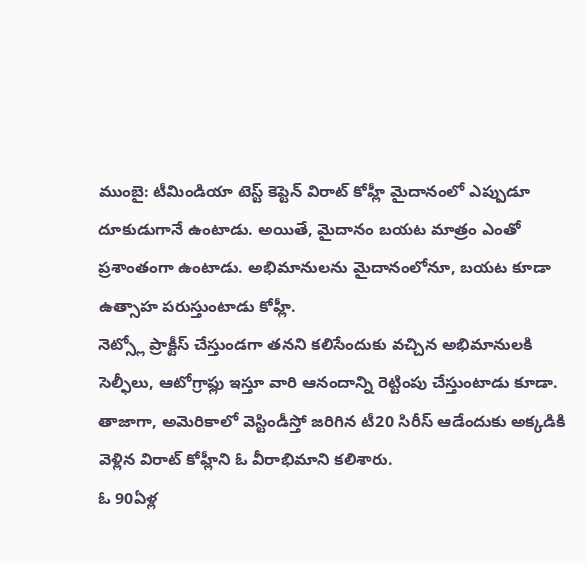ముంబై: టీమిండియా టెస్ట్ కెప్టెన్ విరాట్ కోహ్లీ మైదానంలో ఎప్పుడూ దూకుడుగానే ఉంటాడు. అయితే, మైదానం బయట మాత్రం ఎంతో ప్రశాంతంగా ఉంటాడు. అభిమానులను మైదానంలోనూ, బయట కూడా ఉత్సాహ పరుస్తుంటాడు కోహ్లీ.
నెట్స్లో ప్రాక్టీస్ చేస్తుండగా తనని కలిసేందుకు వచ్చిన అభిమానులకి సెల్ఫీలు, ఆటోగ్రాఫ్లు ఇస్తూ వారి ఆనందాన్ని రెట్టింపు చేస్తుంటాడు కూడా. తాజాగా, అమెరికాలో వెస్టిండీస్తో జరిగిన టీ20 సిరీస్ ఆడేందుకు అక్కడికి వెళ్లిన విరాట్ కోహ్లీని ఓ వీరాభిమాని కలిశారు.
ఓ 90ఏళ్ల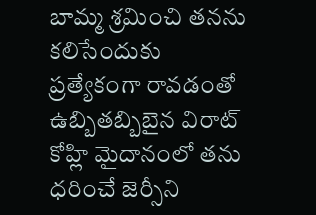బామ్మ శ్రమించి తనను కలిసేందుకు ప్రత్యేకంగా రావడంతో ఉబ్బితబ్బిబైన విరాట్ కోహ్లి మైదానంలో తను ధరించే జెర్సీని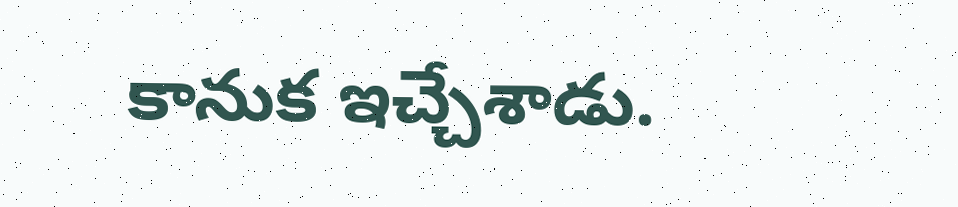కానుక ఇచ్చేశాడు.